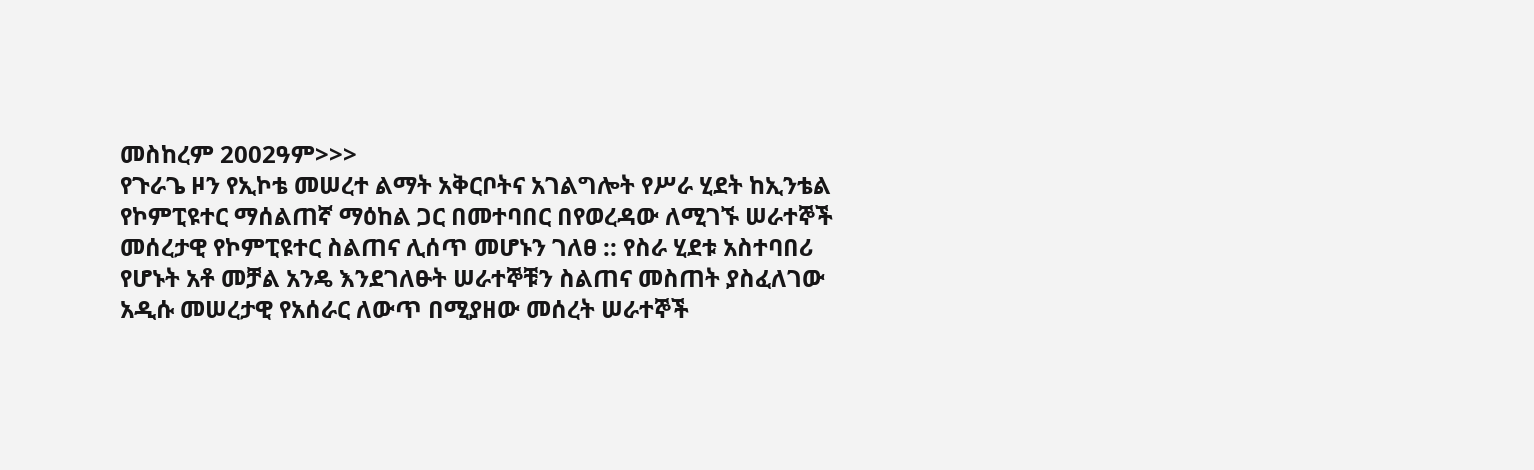መስከረም 2002ዓም>>>
የጉራጌ ዞን የኢኮቴ መሠረተ ልማት አቅርቦትና አገልግሎት የሥራ ሂደት ከኢንቴል የኮምፒዩተር ማሰልጠኛ ማዕከል ጋር በመተባበር በየወረዳው ለሚገኙ ሠራተኞች መሰረታዊ የኮምፒዩተር ስልጠና ሊሰጥ መሆኑን ገለፀ :: የስራ ሂደቱ አስተባበሪ የሆኑት አቶ መቻል አንዴ እንደገለፁት ሠራተኞቹን ስልጠና መስጠት ያስፈለገው አዲሱ መሠረታዊ የአሰራር ለውጥ በሚያዘው መሰረት ሠራተኞች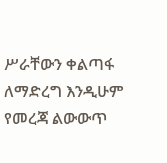ሥራቸውን ቀልጣፋ ለማድረግ እንዲሁም የመረጃ ልውውጥ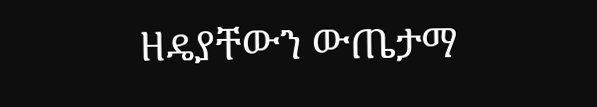ዘዴያቸውን ውጤታማ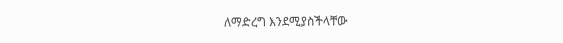ለማድረግ እንደሚያስችላቸው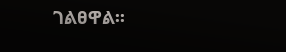ገልፀዋል፡፡